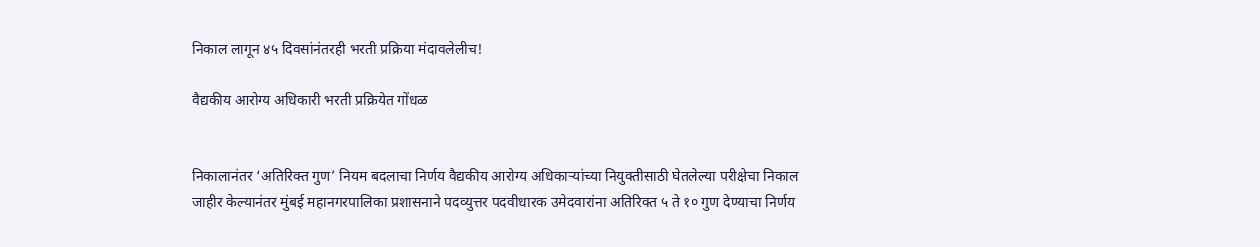निकाल लागून ४५ दिवसांनंतरही भरती प्रक्रिया मंदावलेलीच!

वैद्यकीय आरोग्य अधिकारी भरती प्रक्रियेत गोंधळ


निकालानंतर ‘अतिरिक्त गुण’ नियम बदलाचा निर्णय वैद्यकीय आरोग्य अधिकाऱ्यांच्या नियुक्तीसाठी घेतलेल्या परीक्षेचा निकाल जाहीर केल्यानंतर मुंबई महानगरपालिका प्रशासनाने पदव्युत्तर पदवीधारक उमेदवारांना अतिरिक्त ५ ते १० गुण देण्याचा निर्णय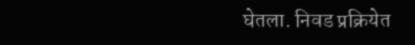घेतला. निवड प्रक्रियेत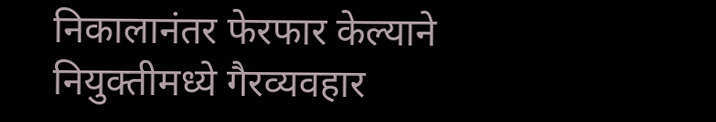निकालानंतर फेरफार केल्याने नियुक्तीमध्ये गैरव्यवहार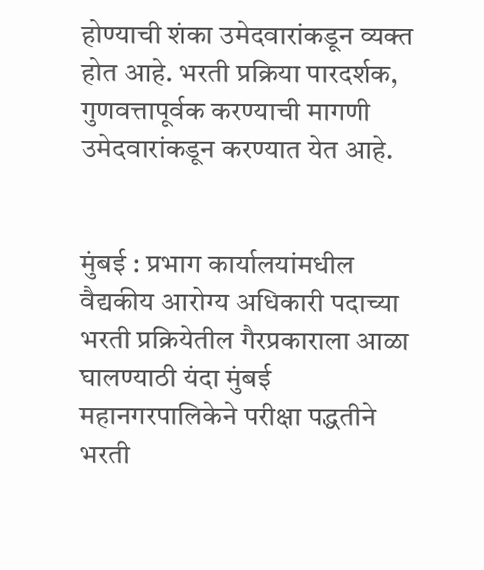होण्याची शंका उमेदवारांकडून व्यक्त होत आहे. भरती प्रक्रिया पारदर्शक, गुणवत्तापूर्वक करण्याची मागणी उमेदवारांकडून करण्यात येत आहे.


मुंबई : प्रभाग कार्यालयांमधील वैद्यकीय आरोग्य अधिकारी पदाच्या भरती प्रक्रियेतील गैरप्रकाराला आळा घालण्याठी यंदा मुंबई महानगरपालिकेने परीक्षा पद्धतीने भरती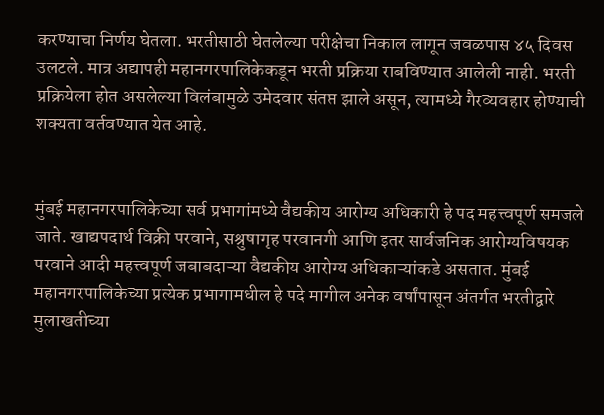करण्याचा निर्णय घेतला. भरतीसाठी घेतलेल्या परीक्षेचा निकाल लागून जवळपास ४५ दिवस उलटले. मात्र अद्यापही महानगरपालिकेकडून भरती प्रक्रिया राबविण्यात आलेली नाही. भरती प्रक्रियेला होत असलेल्या विलंबामुळे उमेदवार संतप्त झाले असून, त्यामध्ये गैरव्यवहार होण्याची शक्यता वर्तवण्यात येत आहे.


मुंबई महानगरपालिकेच्या सर्व प्रभागांमध्ये वैद्यकीय आरोग्य अधिकारी हे पद महत्त्वपूर्ण समजले जाते. खाद्यपदार्थ विक्री परवाने, सश्रुषागृह परवानगी आणि इतर सार्वजनिक आरोग्यविषयक परवाने आदी महत्त्वपूर्ण जबाबदाऱ्या वैद्यकीय आरोग्य अधिकाऱ्यांकडे असतात. मुंबई महानगरपालिकेच्या प्रत्येक प्रभागामधील हे पदे मागील अनेक वर्षांपासून अंतर्गत भरतीद्वारे मुलाखतीच्या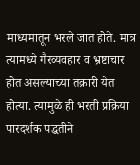माध्यमातून भरले जात होते. मात्र त्यामध्ये गैरव्यवहार व भ्रष्टाचार होत असल्याच्या तक्रारी येत होत्या. त्यामुळे ही भरती प्रक्रिया पारदर्शक पद्धतीने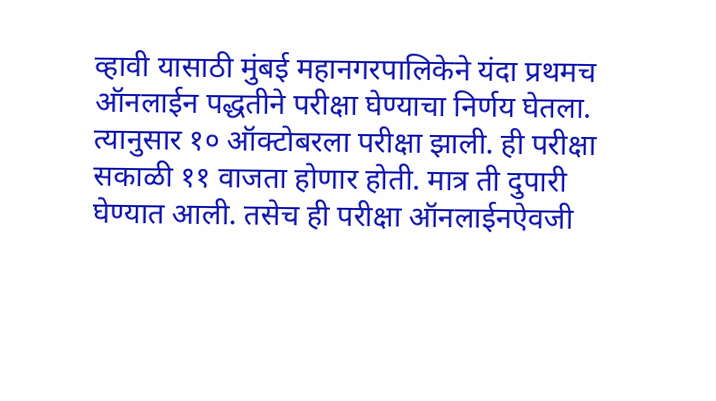व्हावी यासाठी मुंबई महानगरपालिकेने यंदा प्रथमच ऑनलाईन पद्धतीने परीक्षा घेण्याचा निर्णय घेतला. त्यानुसार १० ऑक्टोबरला परीक्षा झाली. ही परीक्षा सकाळी ११ वाजता होणार होती. मात्र ती दुपारी घेण्यात आली. तसेच ही परीक्षा ऑनलाईनऐवजी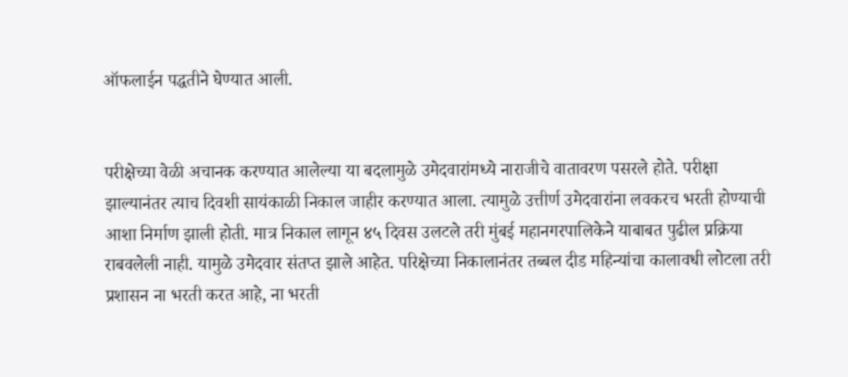ऑफलाईन पद्धतीने घेण्यात आली.


परीक्षेच्या वेळी अचानक करण्यात आलेल्या या बदलामुळे उमेदवारांमध्ये नाराजीचे वातावरण पसरले होते. परीक्षा झाल्यानंतर त्याच दिवशी सायंकाळी निकाल जाहीर करण्यात आला. त्यामुळे उत्तीर्ण उमेदवारांना लवकरच भरती होण्याची आशा निर्माण झाली होती. मात्र निकाल लागून ४५ दिवस उलटले तरी मुंबई महानगरपालिकेने याबाबत पुढील प्रक्रिया राबवलेली नाही. यामुळे उमेदवार संतप्त झाले आहेत. परिक्षेच्या निकालानंतर तब्बल दीड महिन्यांचा कालावधी लोटला तरी प्रशासन ना भरती करत आहे, ना भरती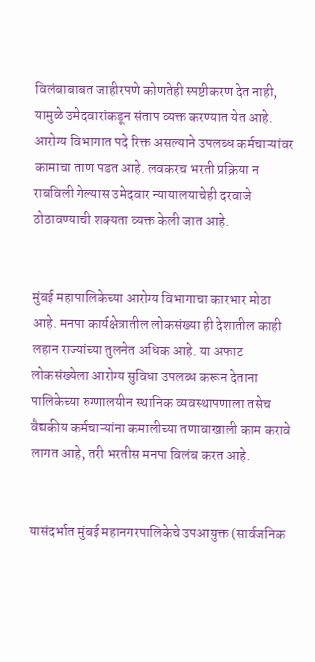विलंबाबाबत जाहीरपणे कोणतेही स्पष्टीकरण देत नाही, यामुळे उमेदवारांकडून संताप व्यक्त करण्यात येत आहे. आरोग्य विभागात पदे रिक्त असल्याने उपलब्ध कर्मचाऱ्यांवर कामाचा ताण पडत आहे. लवकरच भरती प्रक्रिया न राबविली गेल्यास उमेदवार न्यायालयाचेही दरवाजे ठोठावण्याची शक्यता व्यक्त केली जात आहे.


मुंबई महापालिकेच्या आरोग्य विभागाचा कारभार मोठा आहे. मनपा कार्यक्षेत्रातील लोकसंख्या ही देशातील काही लहान राज्यांच्या तुलनेत अधिक आहे. या अफाट लोकसंख्येला आरोग्य सुविधा उपलब्ध करून देताना पालिकेच्या रुग्णालयीन स्थानिक व्यवस्थापणाला तसेच वैद्यकीय कर्मचाऱ्यांना कमालीच्या तणावाखाली काम करावे लागत आहे, तरी भरतीस मनपा विलंब करत आहे.


यासंदर्भात मुंबई महानगरपालिकेचे उपआयुक्त (सार्वजनिक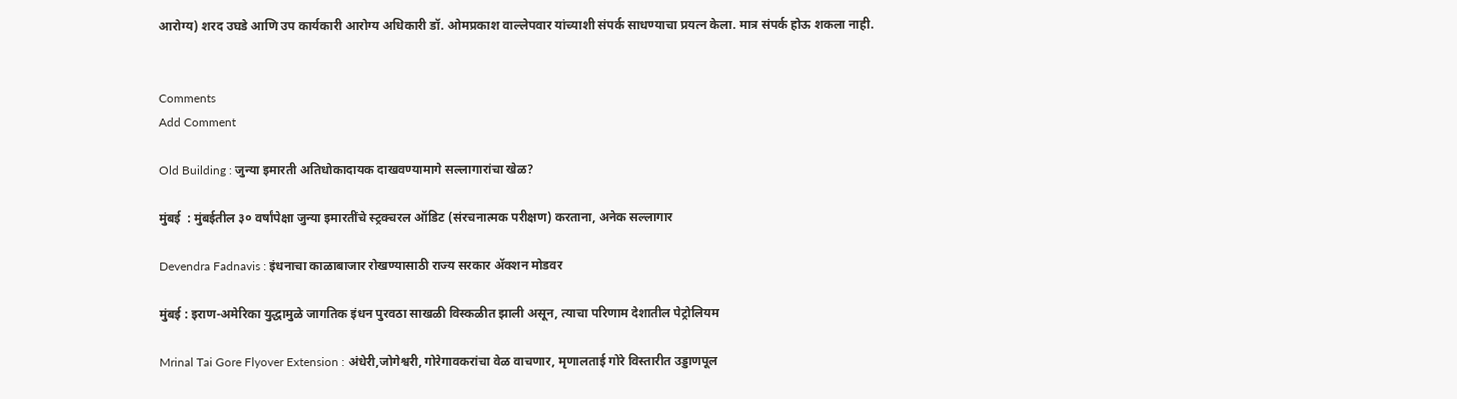आरोग्य) शरद उघडे आणि उप कार्यकारी आरोग्य अधिकारी डॉ. ओमप्रकाश वाल्लेपवार यांच्याशी संपर्क साधण्याचा प्रयत्न केला. मात्र संपर्क होऊ शकला नाही.


Comments
Add Comment

Old Building : जुन्या इमारती अतिधोकादायक दाखवण्यामागे सल्लागारांचा खेळ?

मुंबई  : मुंबईतील ३० वर्षांपेक्षा जुन्या इमारतींचे स्ट्रक्चरल ऑडिट (संरचनात्मक परीक्षण) करताना, अनेक सल्लागार

Devendra Fadnavis : इंधनाचा काळाबाजार रोखण्यासाठी राज्य सरकार ॲक्शन मोडवर

मुंबई : इराण-अमेरिका युद्धामुळे जागतिक इंधन पुरवठा साखळी विस्कळीत झाली असून, त्याचा परिणाम देशातील पेट्रोलियम

Mrinal Tai Gore Flyover Extension : अंधेरी,जोगेश्वरी, गोरेगावकरांचा वेळ वाचणार, मृणालताई गोरे विस्तारीत उड्डाणपूल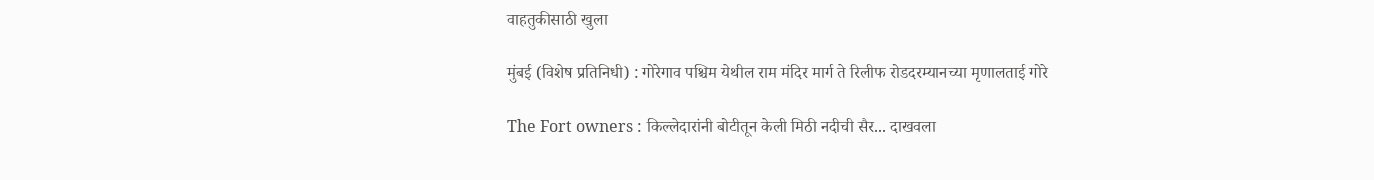वाहतुकीसाठी खुला

मुंबई (विशेष प्रतिनिधी) : गोरेगाव पश्चिम येथील राम मंदिर मार्ग ते रिलीफ रोडदरम्यानच्या मृणालताई गोरे

The Fort owners : किल्लेदारांनी बोटीतून केली मिठी नदीची सैर... दाखवला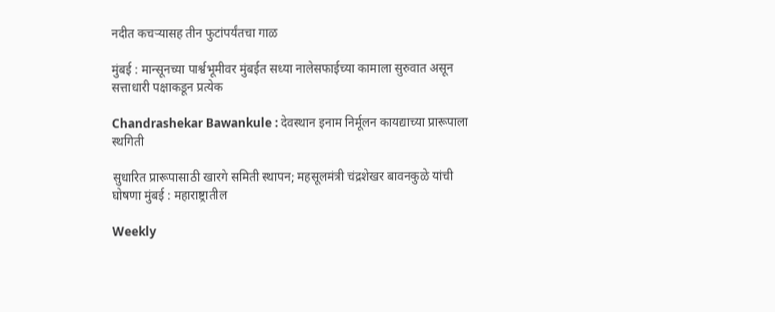नदीत कचऱ्यासह तीन फुटांपर्यंतचा गाळ

मुंबई : मान्सूनच्या पार्श्वभूमीवर मुंबईत सध्या नालेसफाईच्या कामाला सुरुवात असून सत्ताधारी पक्षाकडून प्रत्येक

Chandrashekar Bawankule : देवस्थान इनाम निर्मूलन कायद्याच्या प्रारूपाला स्थगिती

सुधारित प्रारूपासाठी खारगे समिती स्थापन; महसूलमंत्री चंद्रशेखर बावनकुळे यांची घोषणा मुंबई : महाराष्ट्रातील

Weekly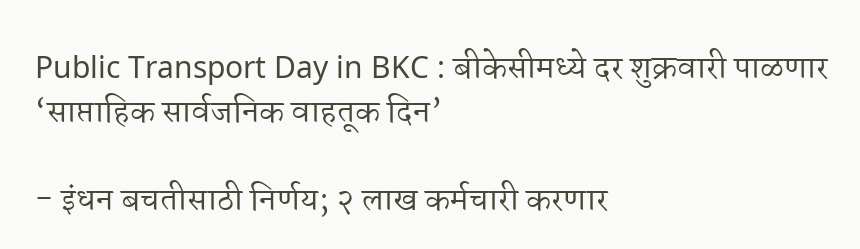Public Transport Day in BKC : बीकेसीमध्ये दर शुक्रवारी पाळणार ‘साप्ताहिक सार्वजनिक वाहतूक दिन’

- इंधन बचतीसाठी निर्णय; २ लाख कर्मचारी करणार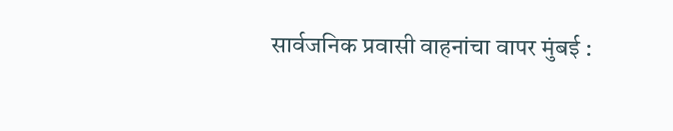सार्वजनिक प्रवासी वाहनांचा वापर मुंबई :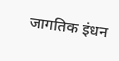जागतिक इंधन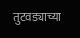तुटवड्याच्या